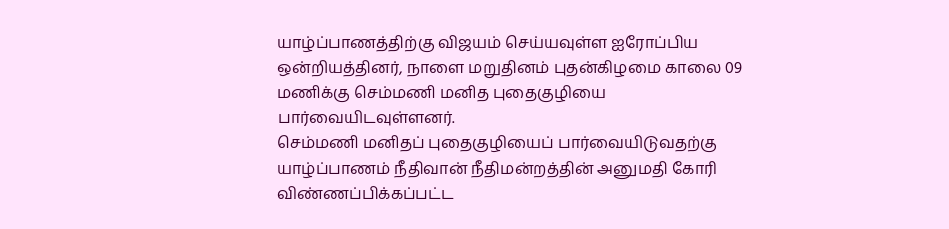யாழ்ப்பாணத்திற்கு விஜயம் செய்யவுள்ள ஐரோப்பிய ஒன்றியத்தினர், நாளை மறுதினம் புதன்கிழமை காலை 09 மணிக்கு செம்மணி மனித புதைகுழியை பார்வையிடவுள்ளனர்.
செம்மணி மனிதப் புதைகுழியைப் பார்வையிடுவதற்கு யாழ்ப்பாணம் நீதிவான் நீதிமன்றத்தின் அனுமதி கோரி விண்ணப்பிக்கப்பட்ட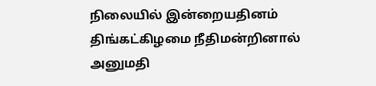நிலையில் இன்றையதினம் திங்கட்கிழமை நீதிமன்றினால் அனுமதி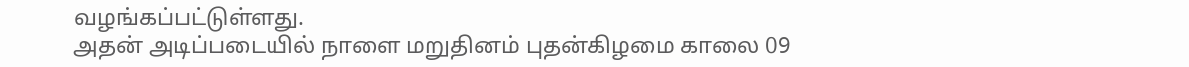வழங்கப்பட்டுள்ளது.
அதன் அடிப்படையில் நாளை மறுதினம் புதன்கிழமை காலை 09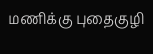மணிக்கு புதைகுழி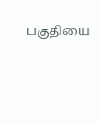பகுதியை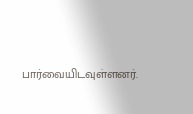பார்வையிடவுள்ளனர்.